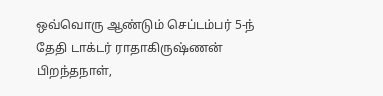ஒவ்வொரு ஆண்டும் செப்டம்பர் 5-ந் தேதி டாக்டர் ராதாகிருஷ்ணன் பிறந்தநாள்,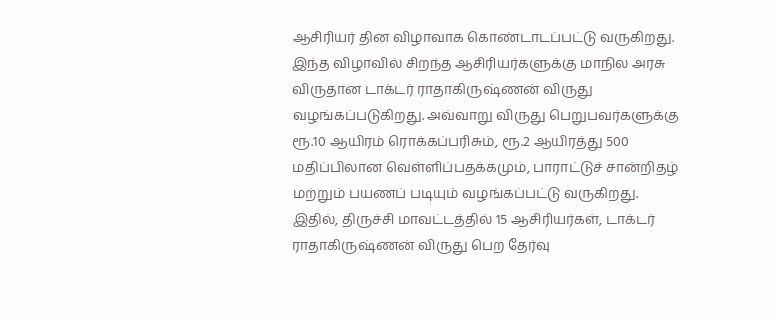ஆசிரியர் தின விழாவாக கொண்டாடப்பட்டு வருகிறது. இந்த விழாவில் சிறந்த ஆசிரியர்களுக்கு மாநில அரசு விருதான டாக்டர் ராதாகிருஷ்ணன் விருது வழங்கப்படுகிறது. அவ்வாறு விருது பெறுபவர்களுக்கு ரூ.10 ஆயிரம் ரொக்கப்பரிசும், ரூ.2 ஆயிரத்து 500 மதிப்பிலான வெள்ளிப்பதக்கமும், பாராட்டுச் சான்றிதழ் மற்றும் பயணப் படியும் வழங்கப்பட்டு வருகிறது.
இதில், திருச்சி மாவட்டத்தில் 15 ஆசிரியர்கள், டாக்டர் ராதாகிருஷ்ணன் விருது பெற தேர்வு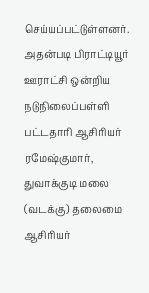செய்யப்பட்டுள்ளனர். அதன்படி பிராட்டியூர் ஊராட்சி ஒன்றிய நடுநிலைப்பள்ளி பட்டதாரி ஆசிரியர் ரமேஷ்குமார், துவாக்குடி மலை (வடக்கு) தலைமை ஆசிரியர்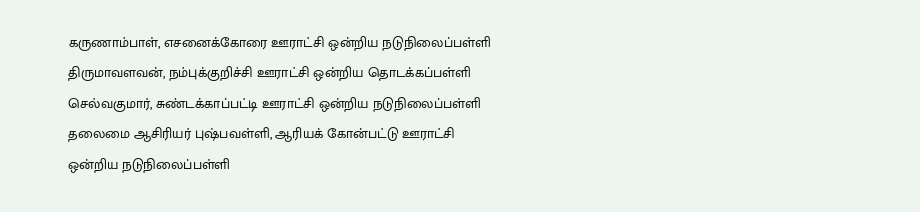கருணாம்பாள், எசனைக்கோரை ஊராட்சி ஒன்றிய நடுநிலைப்பள்ளி திருமாவளவன், நம்புக்குறிச்சி ஊராட்சி ஒன்றிய தொடக்கப்பள்ளி செல்வகுமார், சுண்டக்காப்பட்டி ஊராட்சி ஒன்றிய நடுநிலைப்பள்ளி தலைமை ஆசிரியர் புஷ்பவள்ளி, ஆரியக் கோன்பட்டு ஊராட்சி ஒன்றிய நடுநிலைப்பள்ளி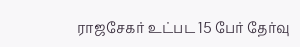ராஜசேகர் உட்பட 15 பேர் தேர்வு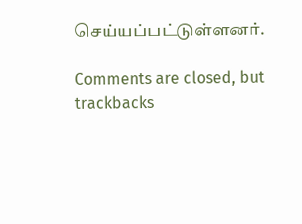செய்யப்பட்டுள்ளனர்.

Comments are closed, but trackbacks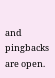and pingbacks are open.